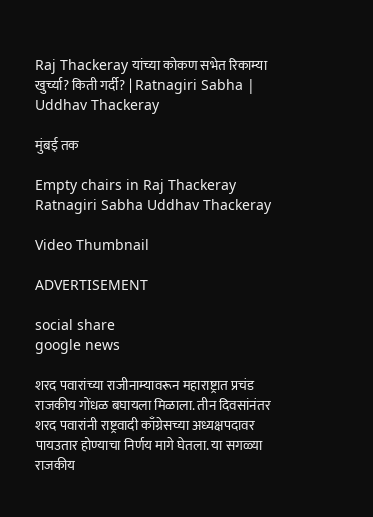Raj Thackeray यांच्या कोकण सभेत रिकाम्या खुर्च्या? किती गर्दी? | Ratnagiri Sabha | Uddhav Thackeray

मुंबई तक

Empty chairs in Raj Thackeray Ratnagiri Sabha Uddhav Thackeray

Video Thumbnail

ADVERTISEMENT

social share
google news

शरद पवारांच्या राजीनाम्यावरून महाराष्ट्रात प्रचंड राजकीय गोंधळ बघायला मिळाला. तीन दिवसांनंतर शरद पवारांनी राष्ट्रवादी काँग्रेसच्या अध्यक्षपदावर पायउतार होण्याचा निर्णय मागे घेतला. या सगळ्या राजकीय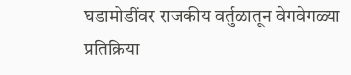घडामोडींवर राजकीय वर्तुळातून वेगवेगळ्या प्रतिक्रिया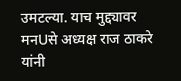उमटल्या. याच मुद्द्यावर मनUसे अध्यक्ष राज ठाकरे यांनी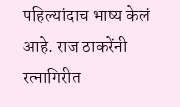पहिल्यांदाच भाष्य केलं आहे. राज ठाकरेंनी रत्नागिरीत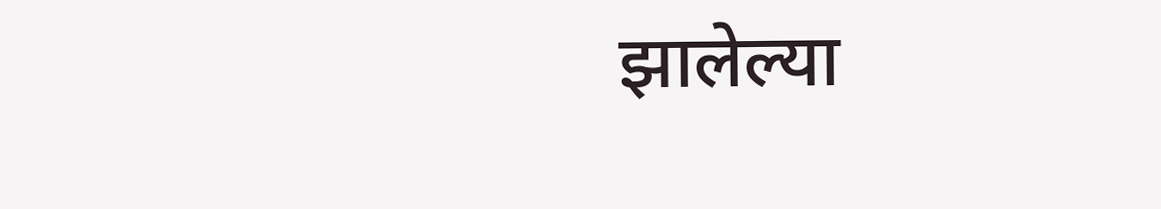झालेल्या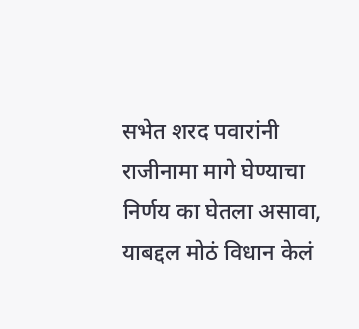सभेत शरद पवारांनी राजीनामा मागे घेण्याचा निर्णय का घेतला असावा, याबद्दल मोठं विधान केलं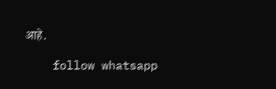आहे.

    follow whatsapp